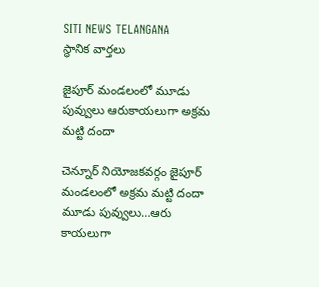SITI NEWS TELANGANA
స్థానిక వార్తలు

జైపూర్ మండలంలో మూడు పువ్వులు ఆరుకాయలుగా అక్రమ మట్టి దందా

చెన్నూర్ నియోజకవర్గం జైపూర్ మండలంలో అక్రమ మట్టి దందా మూడు పువ్వులు…ఆరు కాయలుగా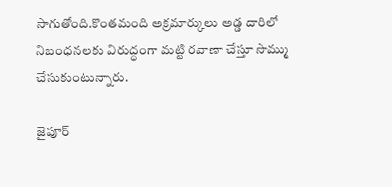సాగుతోంది.కొంతమంది అక్రమార్కులు అడ్డ దారిలో నిబంధనలకు విరుద్ధంగా మట్టి రవాణా చేస్తూ సొమ్ము చేసుకుంటున్నారు.

జైపూర్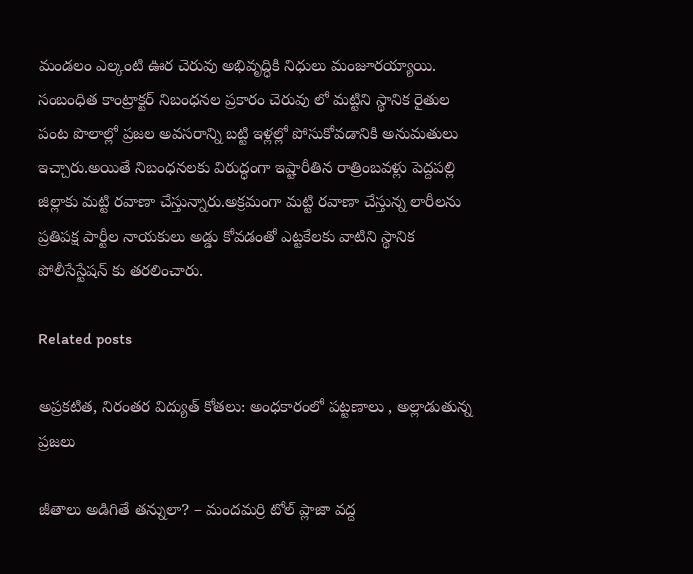మండలం ఎల్కంటి ఊర చెరువు అభివృద్ధికి నిధులు మంజూరయ్యాయి. సంబంధిత కాంట్రాక్టర్ నిబంధనల ప్రకారం చెరువు లో మట్టిని స్థానిక రైతుల పంట పొలాల్లో ప్రజల అవసరాన్ని బట్టి ఇళ్లల్లో పోసుకోవడానికి అనుమతులు ఇచ్చారు.అయితే నిబంధనలకు విరుద్ధంగా ఇష్టారీతిన రాత్రింబవళ్లు పెద్దపల్లి జిల్లాకు మట్టి రవాణా చేస్తున్నారు.అక్రమంగా మట్టి రవాణా చేస్తున్న లారీలను ప్రతిపక్ష పార్టీల నాయకులు అడ్డు కోవడంతో ఎట్టకేలకు వాటిని స్థానిక పోలీసేస్టేషన్ కు తరలించారు.

Related posts

అప్రకటిత, నిరంతర విద్యుత్ కోతలు: అంధకారంలో పట్టణాలు , అల్లాడుతున్న ప్రజలు

జీతాలు అడిగితే తన్నులా? – మందమర్రి టోల్ ప్లాజా వద్ద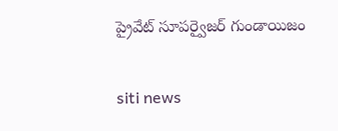ప్రైవేట్ సూపర్వైజర్ గుండాయిజం

siti news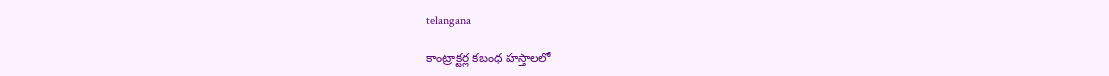telangana

కాంట్రాక్టర్ల కబంధ హస్తాలలో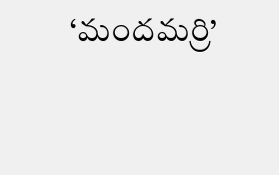‘మందమర్రి’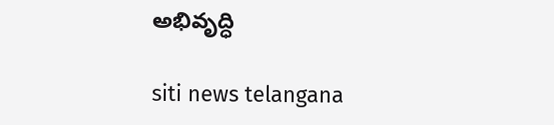అభివృద్ధి

siti news telangana